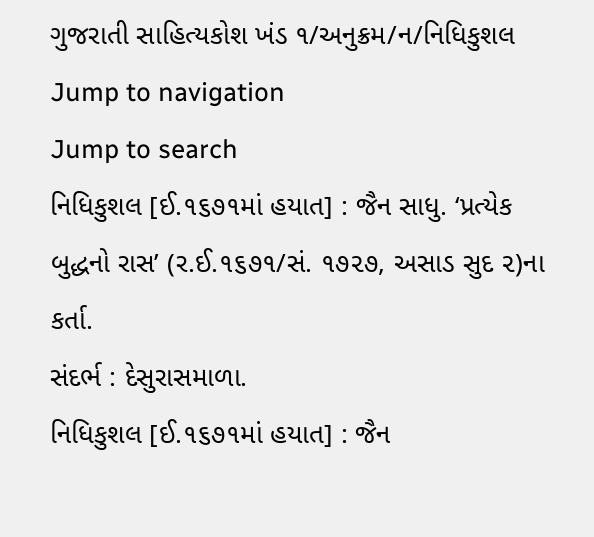ગુજરાતી સાહિત્યકોશ ખંડ ૧/અનુક્રમ/ન/નિધિકુશલ
Jump to navigation
Jump to search
નિધિકુશલ [ઈ.૧૬૭૧માં હયાત] : જૈન સાધુ. ‘પ્રત્યેક બુદ્ધનો રાસ’ (ર.ઈ.૧૬૭૧/સં. ૧૭૨૭, અસાડ સુદ ૨)ના કર્તા.
સંદર્ભ : દેસુરાસમાળા.
નિધિકુશલ [ઈ.૧૬૭૧માં હયાત] : જૈન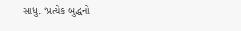સાધુ. ‘પ્રત્યેક બુદ્ધનો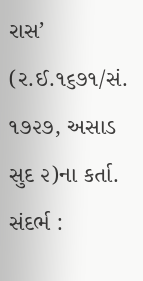રાસ’ (ર.ઈ.૧૬૭૧/સં. ૧૭૨૭, અસાડ સુદ ૨)ના કર્તા.
સંદર્ભ :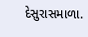દેસુરાસમાળા.